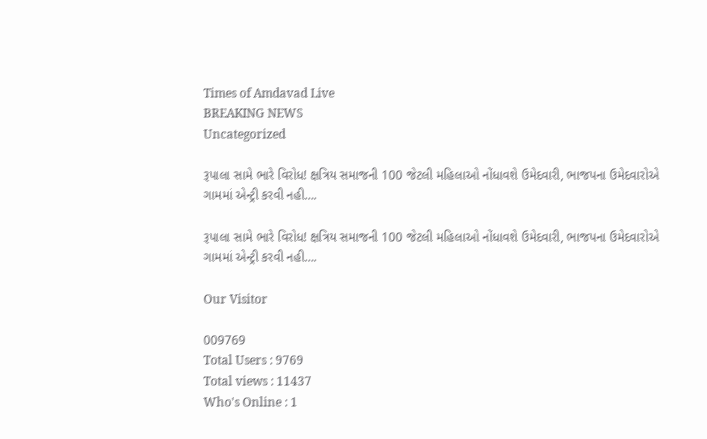Times of Amdavad Live
BREAKING NEWS
Uncategorized

રૂપાલા સામે ભારે વિરોધ! ક્ષત્રિય સમાજની 100 જેટલી મહિલાઓ નોંધાવશે ઉમેદવારી, ભાજપના ઉમેદવારોએ ગામમાં એન્ટ્રી કરવી નહી….

રૂપાલા સામે ભારે વિરોધ! ક્ષત્રિય સમાજની 100 જેટલી મહિલાઓ નોંધાવશે ઉમેદવારી, ભાજપના ઉમેદવારોએ ગામમાં એન્ટ્રી કરવી નહી….

Our Visitor

009769
Total Users : 9769
Total views : 11437
Who's Online : 1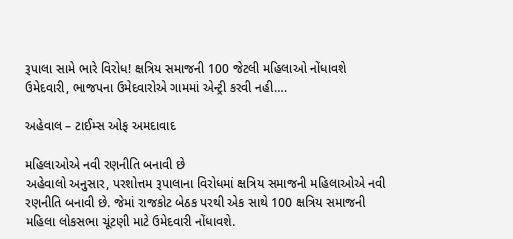રૂપાલા સામે ભારે વિરોધ! ક્ષત્રિય સમાજની 100 જેટલી મહિલાઓ નોંધાવશે ઉમેદવારી, ભાજપના ઉમેદવારોએ ગામમાં એન્ટ્રી કરવી નહી….

અહેવાલ – ટાઈમ્સ ઓફ અમદાવાદ

મહિલાઓએ નવી રણનીતિ બનાવી છે
અહેવાલો અનુસાર, પરશોત્તમ રૂપાલાના વિરોધમાં ક્ષત્રિય સમાજની મહિલાઓએ નવી રણનીતિ બનાવી છે. જેમાં રાજકોટ બેઠક પરથી એક સાથે 100 ક્ષત્રિય સમાજની મહિલા લોકસભા ચૂંટણી માટે ઉમેદવારી નોંધાવશે.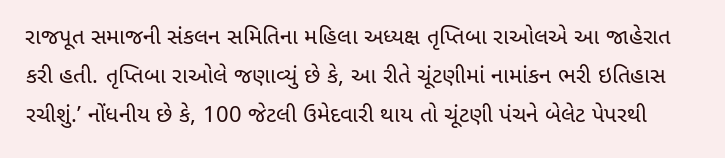રાજપૂત સમાજની સંકલન સમિતિના મહિલા અધ્યક્ષ તૃપ્તિબા રાઓલએ આ જાહેરાત કરી હતી. તૃપ્તિબા રાઓલે જણાવ્યું છે કે, આ રીતે ચૂંટણીમાં નામાંકન ભરી ઇતિહાસ રચીશું.’ નોંધનીય છે કે, 100 જેટલી ઉમેદવારી થાય તો ચૂંટણી પંચને બેલેટ પેપરથી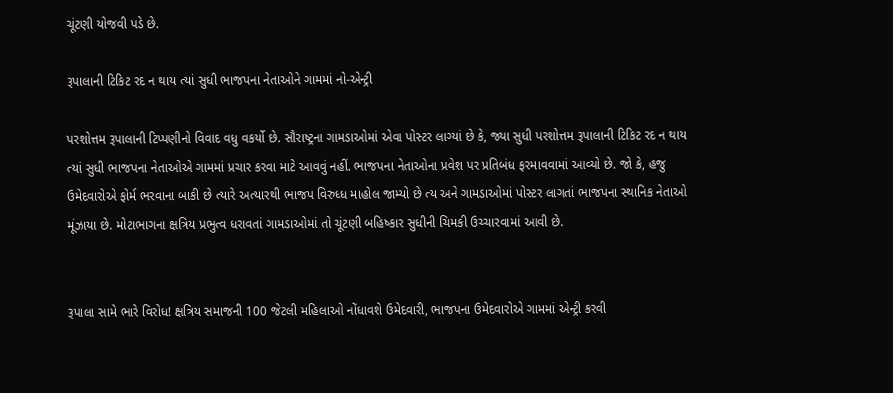ચૂંટણી યોજવી પડે છે.

રૂપાલાની ટિકિટ રદ ન થાય ત્યાં સુધી ભાજપના નેતાઓને ગામમાં નો-એન્ટ્રી

પરશોત્તમ રૂપાલાની ટિપ્પણીનો વિવાદ વધુ વકર્યો છે. સૌરાષ્ટ્રના ગામડાઓમાં એવા પોસ્ટર લાગ્યાં છે કે, જ્યા સુધી પરશોત્તમ રૂપાલાની ટિકિટ રદ ન થાય ત્યાં સુધી ભાજપના નેતાઓએ ગામમાં પ્રચાર કરવા માટે આવવું નહીં. ભાજપના નેતાઓના પ્રવેશ પર પ્રતિબંધ ફરમાવવામાં આવ્યો છે. જો કે, હજુ ઉમેદવારોએ ફોર્મ ભરવાના બાકી છે ત્યારે અત્યારથી ભાજપ વિરુધ્ધ માહોલ જામ્યો છે ત્ય અને ગામડાઓમાં પોસ્ટર લાગતાં ભાજપના સ્થાનિક નેતાઓ મૂંઝાયા છે. મોટાભાગના ક્ષત્રિય પ્રભુત્વ ધરાવતાં ગામડાઓમાં તો ચૂંટણી બહિષ્કાર સુધીની ચિમકી ઉચ્ચારવામાં આવી છે.


રૂપાલા સામે ભારે વિરોધ! ક્ષત્રિય સમાજની 100 જેટલી મહિલાઓ નોંધાવશે ઉમેદવારી, ભાજપના ઉમેદવારોએ ગામમાં એન્ટ્રી કરવી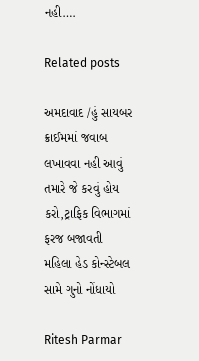નહી….

Related posts

અમદાવાદ /હું સાયબર ક્રાઈમમાં જવાબ લખાવવા નહી આવું તમારે જે કરવું હોય કરો,ટ્રાફિક વિભાગમાં ફરજ બજાવતી મહિલા હેડ કોન્સ્ટેબલ સામે ગુનો નોંધાયો

Ritesh Parmar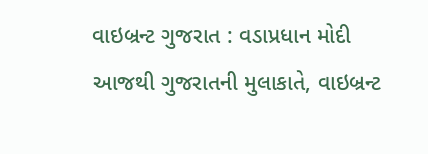વાઇબ્રન્ટ ગુજરાત : વડાપ્રધાન મોદી આજથી ગુજરાતની મુલાકાતે, વાઇબ્રન્ટ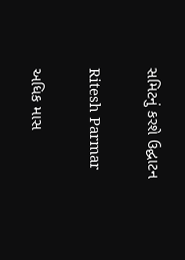સમિટનું કરશે ઉદ્ઘાટન

Ritesh Parmar

અધિક માસ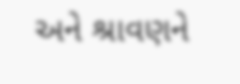અને શ્રાવણને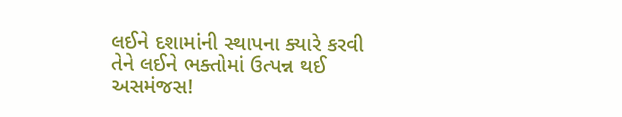લઈને દશામાંની સ્થાપના ક્યારે કરવી તેને લઈને ભક્તોમાં ઉત્પન્ન થઈ અસમંજસ!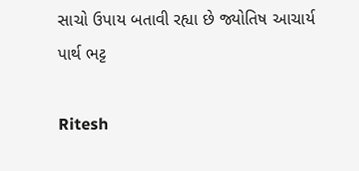સાચો ઉપાય બતાવી રહ્યા છે જ્યોતિષ આચાર્ય પાર્થ ભટ્ટ

Ritesh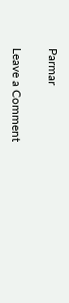Parmar

Leave a Comment